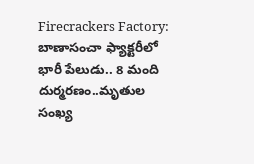Firecrackers Factory: బాణాసంచా ఫ్యాక్టరీలో భారీ పేలుడు.. 8 మంది దుర్మరణం..మృతుల సంఖ్య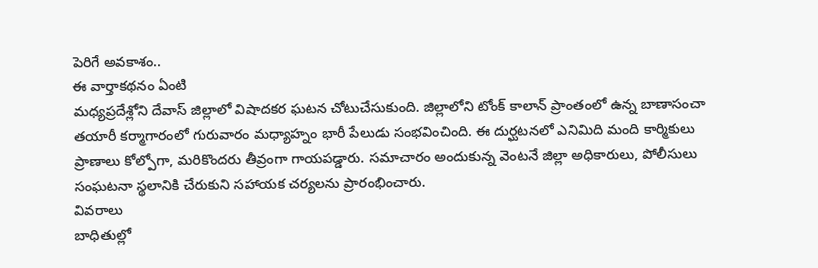పెరిగే అవకాశం..
ఈ వార్తాకథనం ఏంటి
మధ్యప్రదేశ్లోని దేవాస్ జిల్లాలో విషాదకర ఘటన చోటుచేసుకుంది. జిల్లాలోని టోంక్ కాలాన్ ప్రాంతంలో ఉన్న బాణాసంచా తయారీ కర్మాగారంలో గురువారం మధ్యాహ్నం భారీ పేలుడు సంభవించింది. ఈ దుర్ఘటనలో ఎనిమిది మంది కార్మికులు ప్రాణాలు కోల్పోగా, మరికొందరు తీవ్రంగా గాయపడ్డారు. సమాచారం అందుకున్న వెంటనే జిల్లా అధికారులు, పోలీసులు సంఘటనా స్థలానికి చేరుకుని సహాయక చర్యలను ప్రారంభించారు.
వివరాలు
బాధితుల్లో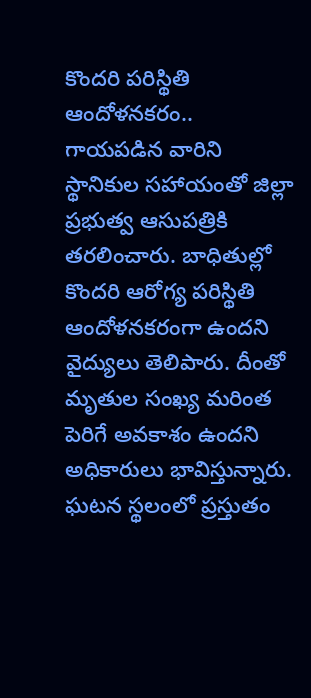కొందరి పరిస్థితి ఆందోళనకరం..
గాయపడిన వారిని స్థానికుల సహాయంతో జిల్లా ప్రభుత్వ ఆసుపత్రికి తరలించారు. బాధితుల్లో కొందరి ఆరోగ్య పరిస్థితి ఆందోళనకరంగా ఉందని వైద్యులు తెలిపారు. దీంతో మృతుల సంఖ్య మరింత పెరిగే అవకాశం ఉందని అధికారులు భావిస్తున్నారు. ఘటన స్థలంలో ప్రస్తుతం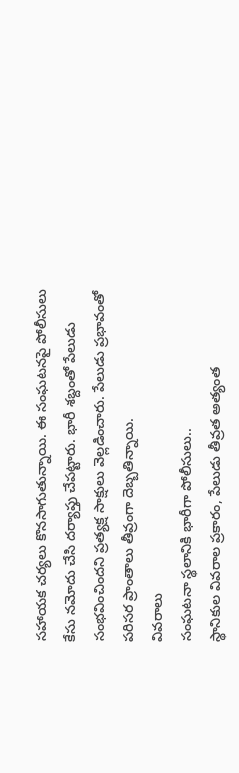సహాయక చర్యలు కొనసాగుతున్నాయి. ఈ సంఘటనపై పోలీసులు కేసు నమోదు చేసి దర్యాప్తు చేపట్టారు. భారీ శబ్దంతో పేలుడు సంభవించిందని ప్రత్యక్ష సాక్షులు వెల్లడించారు. పేలుడు ప్రభావంతో పరిసర ప్రాంతాలు తీవ్రంగా దెబ్బతిన్నాయి.
వివరాలు
సంఘటనా స్థలానికి భారీగా పోలీసులు..
స్థానికుల వివరాల ప్రకారం, పేలుడు తీవ్రత అత్యంత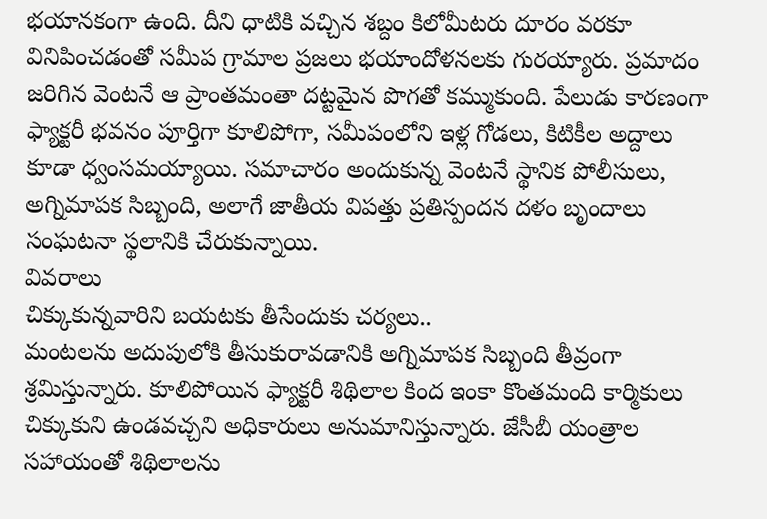భయానకంగా ఉంది. దీని ధాటికి వచ్చిన శబ్దం కిలోమీటరు దూరం వరకూ వినిపించడంతో సమీప గ్రామాల ప్రజలు భయాందోళనలకు గురయ్యారు. ప్రమాదం జరిగిన వెంటనే ఆ ప్రాంతమంతా దట్టమైన పొగతో కమ్ముకుంది. పేలుడు కారణంగా ఫ్యాక్టరీ భవనం పూర్తిగా కూలిపోగా, సమీపంలోని ఇళ్ల గోడలు, కిటికీల అద్దాలు కూడా ధ్వంసమయ్యాయి. సమాచారం అందుకున్న వెంటనే స్థానిక పోలీసులు, అగ్నిమాపక సిబ్బంది, అలాగే జాతీయ విపత్తు ప్రతిస్పందన దళం బృందాలు సంఘటనా స్థలానికి చేరుకున్నాయి.
వివరాలు
చిక్కుకున్నవారిని బయటకు తీసేందుకు చర్యలు..
మంటలను అదుపులోకి తీసుకురావడానికి అగ్నిమాపక సిబ్బంది తీవ్రంగా శ్రమిస్తున్నారు. కూలిపోయిన ఫ్యాక్టరీ శిథిలాల కింద ఇంకా కొంతమంది కార్మికులు చిక్కుకుని ఉండవచ్చని అధికారులు అనుమానిస్తున్నారు. జేసీబీ యంత్రాల సహాయంతో శిథిలాలను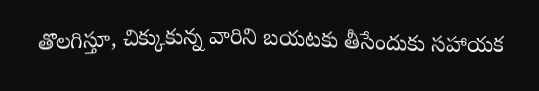తొలగిస్తూ, చిక్కుకున్న వారిని బయటకు తీసేందుకు సహాయక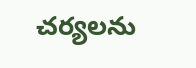చర్యలను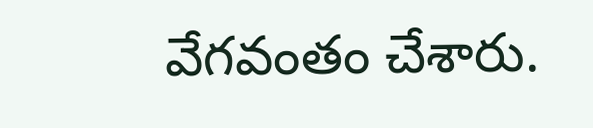వేగవంతం చేశారు.